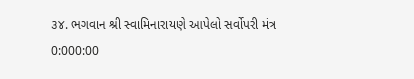૩૪. ભગવાન શ્રી સ્વામિનારાયણે આપેલો સર્વોપરી મંત્ર
0:000:00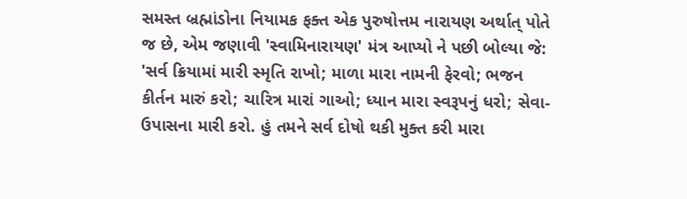સમસ્ત બ્રહ્માંડોના નિયામક ફક્ત એક પુરુષોત્તમ નારાયણ અર્થાત્ પોતે જ છે, એમ જણાવી 'સ્વામિનારાયણ' મંત્ર આપ્યો ને પછી બોલ્યા જે: 'સર્વ ક્રિયામાં મારી સ્મૃતિ રાખો; માળા મારા નામની ફેરવો; ભજન કીર્તન મારું કરો; ચારિત્ર મારાં ગાઓ; ધ્યાન મારા સ્વરૂપનું ધરો; સેવા-ઉપાસના મારી કરો. હું તમને સર્વ દોષો થકી મુક્ત કરી મારા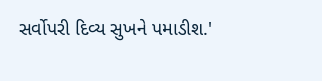સર્વોપરી દિવ્ય સુખને પમાડીશ.'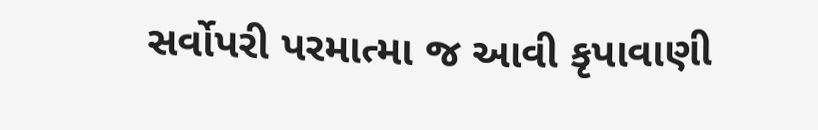સર્વોપરી પરમાત્મા જ આવી કૃપાવાણી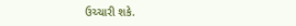ઉચ્ચારી શકે.